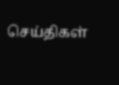செய்திகள்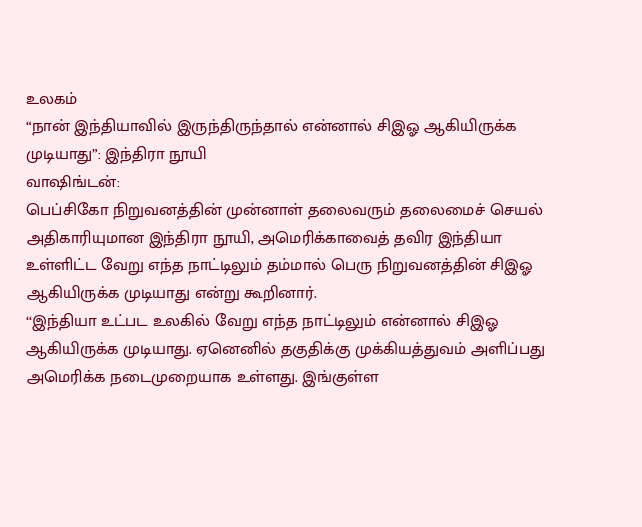உலகம்
“நான் இந்தியாவில் இருந்திருந்தால் என்னால் சிஇஓ ஆகியிருக்க முடியாது”: இந்திரா நூயி
வாஷிங்டன்:
பெப்சிகோ நிறுவனத்தின் முன்னாள் தலைவரும் தலைமைச் செயல் அதிகாரியுமான இந்திரா நூயி, அமெரிக்காவைத் தவிர இந்தியா உள்ளிட்ட வேறு எந்த நாட்டிலும் தம்மால் பெரு நிறுவனத்தின் சிஇஓ ஆகியிருக்க முடியாது என்று கூறினார்.
‘‘இந்தியா உட்பட உலகில் வேறு எந்த நாட்டிலும் என்னால் சிஇஓ ஆகியிருக்க முடியாது. ஏனெனில் தகுதிக்கு முக்கியத்துவம் அளிப்பது அமெரிக்க நடைமுறையாக உள்ளது. இங்குள்ள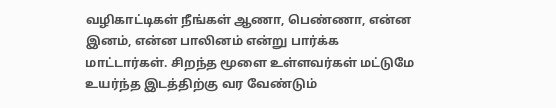வழிகாட்டிகள் நீங்கள் ஆணா, பெண்ணா, என்ன இனம், என்ன பாலினம் என்று பார்க்க மாட்டார்கள். சிறந்த மூளை உள்ளவர்கள் மட்டுமே உயர்ந்த இடத்திற்கு வர வேண்டும்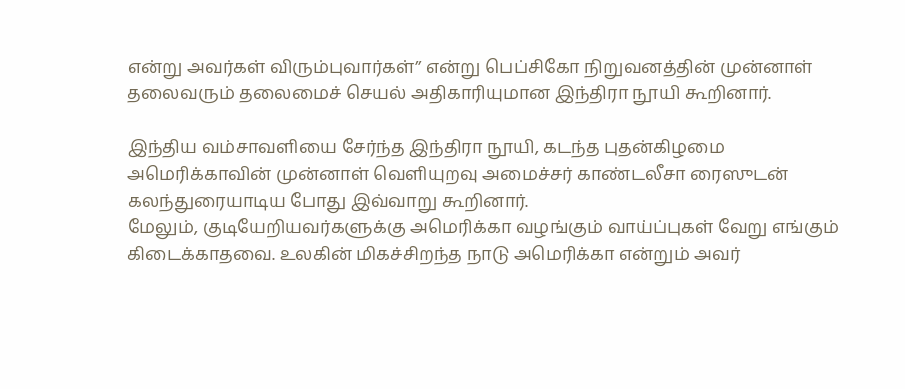என்று அவர்கள் விரும்புவார்கள்’’ என்று பெப்சிகோ நிறுவனத்தின் முன்னாள் தலைவரும் தலைமைச் செயல் அதிகாரியுமான இந்திரா நூயி கூறினார்.

இந்திய வம்சாவளியை சேர்ந்த இந்திரா நூயி, கடந்த புதன்கிழமை அமெரிக்காவின் முன்னாள் வெளியுறவு அமைச்சர் காண்டலீசா ரைஸுடன் கலந்துரையாடிய போது இவ்வாறு கூறினார்.
மேலும், குடியேறியவர்களுக்கு அமெரிக்கா வழங்கும் வாய்ப்புகள் வேறு எங்கும் கிடைக்காதவை. உலகின் மிகச்சிறந்த நாடு அமெரிக்கா என்றும் அவர்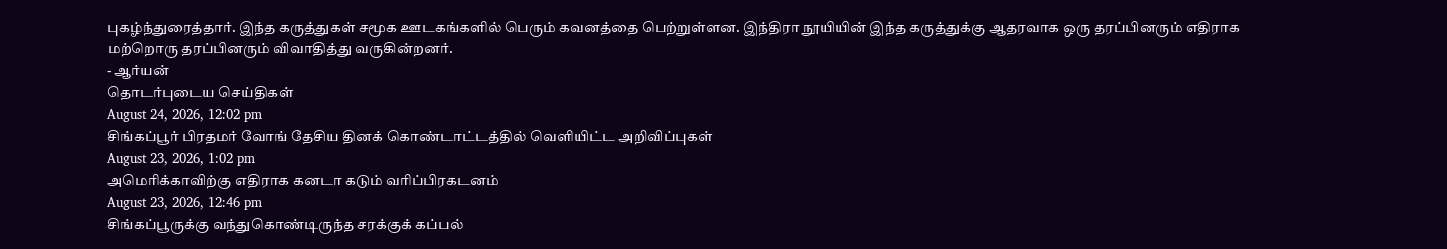புகழ்ந்துரைத்தார். இந்த கருத்துகள் சமூக ஊடகங்களில் பெரும் கவனத்தை பெற்றுள்ளன. இந்திரா நூயியின் இந்த கருத்துக்கு ஆதரவாக ஒரு தரப்பினரும் எதிராக மற்றொரு தரப்பினரும் விவாதித்து வருகின்றனர்.
- ஆர்யன்
தொடர்புடைய செய்திகள்
August 24, 2026, 12:02 pm
சிங்கப்பூர் பிரதமர் வோங் தேசிய தினக் கொண்டாட்டத்தில் வெளியிட்ட அறிவிப்புகள்
August 23, 2026, 1:02 pm
அமெரிக்காவிற்கு எதிராக கனடா கடும் வரிப்பிரகடனம்
August 23, 2026, 12:46 pm
சிங்கப்பூருக்கு வந்துகொண்டிருந்த சரக்குக் கப்பல்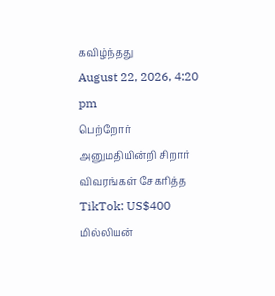கவிழ்ந்தது
August 22, 2026, 4:20 pm
பெற்றோர் அனுமதியின்றி சிறார் விவரங்கள் சேகரித்த TikTok: US$400 மில்லியன்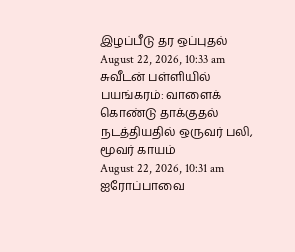இழப்பீடு தர ஒப்புதல்
August 22, 2026, 10:33 am
சுவீடன் பள்ளியில் பயங்கரம்: வாளைக் கொண்டு தாக்குதல் நடத்தியதில் ஒருவர் பலி, மூவர் காயம்
August 22, 2026, 10:31 am
ஐரோப்பாவை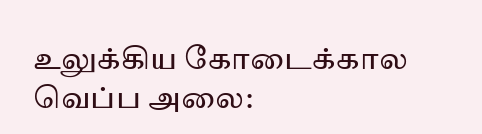உலுக்கிய கோடைக்கால வெப்ப அலை: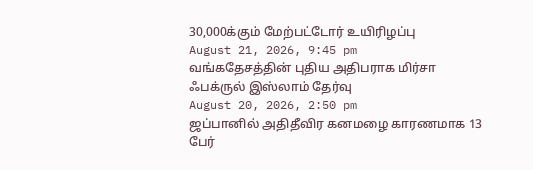30,000க்கும் மேற்பட்டோர் உயிரிழப்பு
August 21, 2026, 9:45 pm
வங்கதேசத்தின் புதிய அதிபராக மிர்சா ஃபக்ருல் இஸ்லாம் தேர்வு
August 20, 2026, 2:50 pm
ஜப்பானில் அதிதீவிர கனமழை காரணமாக 13 பேர்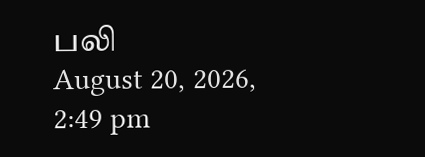பலி
August 20, 2026, 2:49 pm